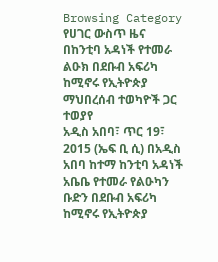Browsing Category
የሀገር ውስጥ ዜና
በከንቲባ አዳነች የተመራ ልዑክ በደቡብ አፍሪካ ከሚኖሩ የኢትዮጵያ ማህበረሰብ ተወካዮች ጋር ተወያየ
አዲስ አበባ፣ ጥር 19፣ 2015 (ኤፍ ቢ ሲ) በአዲስ አበባ ከተማ ከንቲባ አዳነች አቤቤ የተመራ የልዑካን ቡድን በደቡብ አፍሪካ ከሚኖሩ የኢትዮጵያ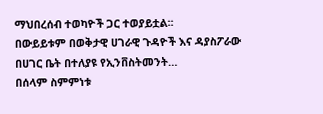ማህበረሰብ ተወካዮች ጋር ተወያይቷል፡፡
በውይይቱም በወቅታዊ ሀገራዊ ጉዳዮች እና ዳያስፖራው በሀገር ቤት በተለያዩ የኢንቨስትመንት…
በሰላም ስምምነቱ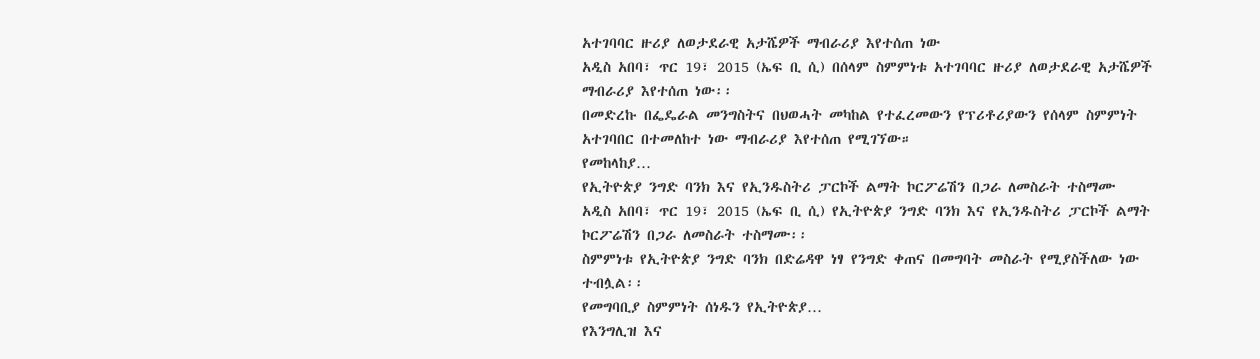አተገባባር ዙሪያ ለወታደራዊ አታሼዎች ማብራሪያ እየተሰጠ ነው
አዲስ አበባ፣ ጥር 19፣ 2015 (ኤፍ ቢ ሲ) በሰላም ስምምነቱ አተገባባር ዙሪያ ለወታደራዊ አታሼዎች ማብራሪያ እየተሰጠ ነው፡፡
በመድረኩ በፌዴራል መንግስትና በህወሓት መካከል የተፈረመውን የፕሪቶሪያውን የሰላም ስምምነት አተገባበር በተመለከተ ነው ማብራሪያ እየተሰጠ የሚገኘው።
የመከላከያ…
የኢትዮጵያ ንግድ ባንክ እና የኢንዱስትሪ ፓርኮች ልማት ኮርፖሬሽን በጋራ ለመስራት ተስማሙ
አዲስ አበባ፣ ጥር 19፣ 2015 (ኤፍ ቢ ሲ) የኢትዮጵያ ንግድ ባንክ እና የኢንዱስትሪ ፓርኮች ልማት ኮርፖሬሽን በጋራ ለመስራት ተስማሙ፡፡
ስምምነቱ የኢትዮጵያ ንግድ ባንክ በድሬዳዋ ነፃ የንግድ ቀጠና በመግባት መስራት የሚያስችለው ነው ተብሏል፡፡
የመግባቢያ ስምምነት ሰነዱን የኢትዮጵያ…
የእንግሊዝ እና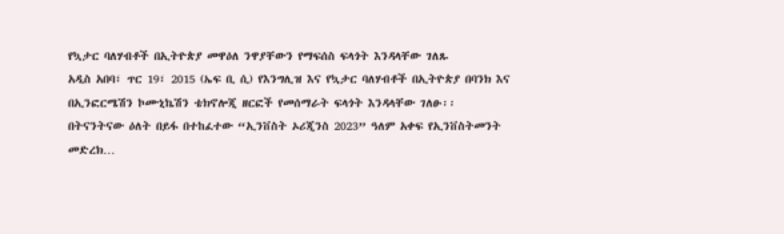የኳታር ባለሃብቶች በኢትዮጵያ መዋዕለ ንዋያቸውን የማፍሰስ ፍላጎት እንዳላቸው ገለጹ
አዲስ አበባ፣ ጥር 19፣ 2015 (ኤፍ ቢ ሲ) የእንግሊዝ እና የኳታር ባለሃብቶች በኢትዮጵያ በባንክ እና በኢንፎርሜሽን ኮሙኒኬሽን ቴክኖሎጂ ዘርፎች የመሰማራት ፍላጎት እንዳላቸው ገለፁ፡፡
በትናንትናው ዕለት በይፋ በተከፈተው “ኢንቨስት ኦሪጂንስ 2023” ዓለም አቀፍ የኢንቨስትመንት መድረክ…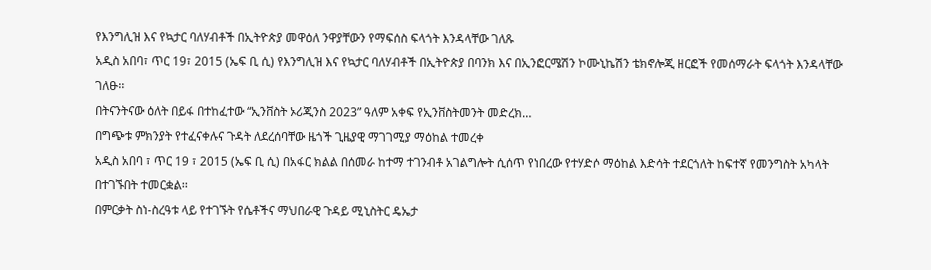የእንግሊዝ እና የኳታር ባለሃብቶች በኢትዮጵያ መዋዕለ ንዋያቸውን የማፍሰስ ፍላጎት እንዳላቸው ገለጹ
አዲስ አበባ፣ ጥር 19፣ 2015 (ኤፍ ቢ ሲ) የእንግሊዝ እና የኳታር ባለሃብቶች በኢትዮጵያ በባንክ እና በኢንፎርሜሽን ኮሙኒኬሽን ቴክኖሎጂ ዘርፎች የመሰማራት ፍላጎት እንዳላቸው ገለፁ፡፡
በትናንትናው ዕለት በይፋ በተከፈተው “ኢንቨስት ኦሪጂንስ 2023” ዓለም አቀፍ የኢንቨስትመንት መድረክ…
በግጭቱ ምክንያት የተፈናቀሉና ጉዳት ለደረሰባቸው ዜጎች ጊዜያዊ ማገገሚያ ማዕከል ተመረቀ
አዲስ አበባ ፣ ጥር 19 ፣ 2015 (ኤፍ ቢ ሲ) በአፋር ክልል በሰመራ ከተማ ተገንብቶ አገልግሎት ሲሰጥ የነበረው የተሃድሶ ማዕከል እድሳት ተደርጎለት ከፍተኛ የመንግስት አካላት በተገኙበት ተመርቋል፡፡
በምርቃት ስነ-ስረዓቱ ላይ የተገኙት የሴቶችና ማህበራዊ ጉዳይ ሚኒስትር ዴኤታ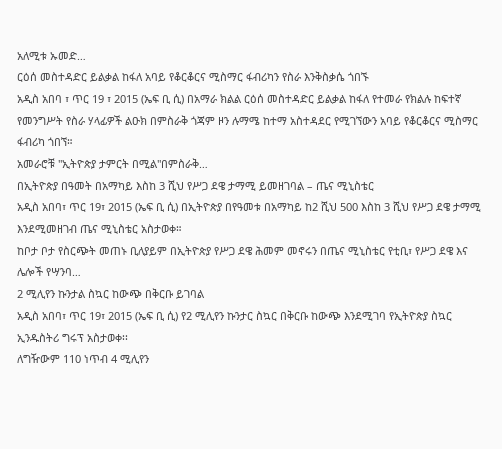አለሚቱ ኡመድ…
ርዕሰ መስተዳድር ይልቃል ከፋለ አባይ የቆርቆርና ሚስማር ፋብሪካን የስራ እንቅስቃሴ ጎበኙ
አዲስ አበባ ፣ ጥር 19 ፣ 2015 (ኤፍ ቢ ሲ) በአማራ ክልል ርዕሰ መስተዳድር ይልቃል ከፋለ የተመራ የክልሉ ከፍተኛ የመንግሥት የስራ ሃላፊዎች ልዑክ በምስራቅ ጎጃም ዞን ሉማሜ ከተማ አስተዳደር የሚገኘውን አባይ የቆርቆርና ሚስማር ፋብሪካ ጎበኘ።
አመራሮቹ "ኢትዮጵያ ታምርት በሚል"በምስራቅ…
በኢትዮጵያ በዓመት በአማካይ እስከ 3 ሺህ የሥጋ ደዌ ታማሚ ይመዘገባል – ጤና ሚኒስቴር
አዲስ አበባ፣ ጥር 19፣ 2015 (ኤፍ ቢ ሲ) በኢትዮጵያ በየዓመቱ በአማካይ ከ2 ሺህ 500 እስከ 3 ሺህ የሥጋ ደዌ ታማሚ እንደሚመዘገብ ጤና ሚኒስቴር አስታወቀ።
ከቦታ ቦታ የስርጭት መጠኑ ቢለያይም በኢትዮጵያ የሥጋ ደዌ ሕመም መኖሩን በጤና ሚኒስቴር የቲቢ፣ የሥጋ ደዌ እና ሌሎች የሣንባ…
2 ሚሊየን ኩንታል ስኳር ከውጭ በቅርቡ ይገባል
አዲስ አበባ፣ ጥር 19፣ 2015 (ኤፍ ቢ ሲ) የ2 ሚሊየን ኩንታር ስኳር በቅርቡ ከውጭ እንደሚገባ የኢትዮጵያ ስኳር ኢንዱስትሪ ግሩፕ አስታወቀ፡፡
ለግዥውም 110 ነጥብ 4 ሚሊየን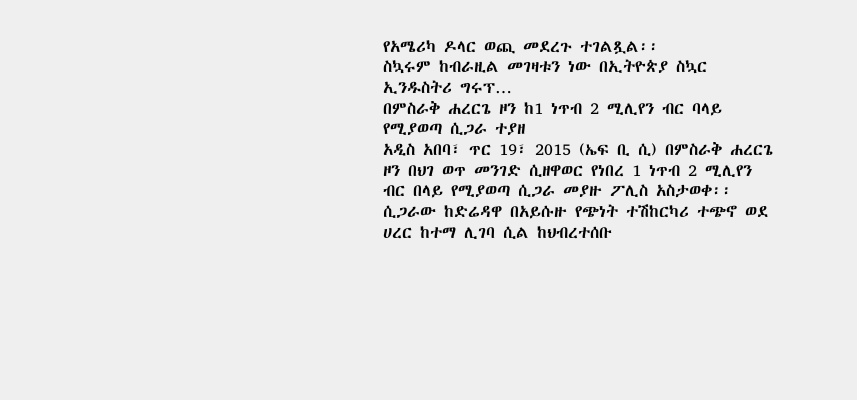የአሜሪካ ዶላር ወጪ መደረጉ ተገልጿል፡፡
ስኳሩም ከብራዚል መገዛቱን ነው በኢትዮጵያ ስኳር ኢንዱስትሪ ግሩፕ…
በምስራቅ ሐረርጌ ዞን ከ1 ነጥብ 2 ሚሊየን ብር ባላይ የሚያወጣ ሲጋራ ተያዘ
አዲስ አበባ፣ ጥር 19፣ 2015 (ኤፍ ቢ ሲ) በምስራቅ ሐረርጌ ዞን በህገ ወጥ መንገድ ሲዘዋወር የነበረ 1 ነጥብ 2 ሚሊየን ብር በላይ የሚያወጣ ሲጋራ መያዙ ፖሊስ አስታወቀ፡፡
ሲጋራው ከድሬዳዋ በአይሱዙ የጭነት ተሽከርካሪ ተጭኖ ወደ ሀረር ከተማ ሊገባ ሲል ከህብረተሰቡ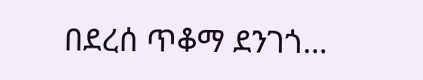በደረሰ ጥቆማ ደንገጎ…